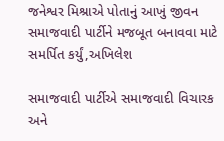જનેશ્વર મિશ્રાએ પોતાનું આખું જીવન સમાજવાદી પાર્ટીને મજબૂત બનાવવા માટે સમર્પિત કર્યું,અખિલેશ

સમાજવાદી પાર્ટીએ સમાજવાદી વિચારક અને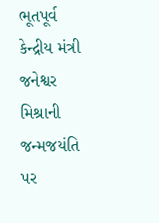ભૂતપૂર્વ કેન્દ્રીય મંત્રી જનેશ્વર મિશ્રાની જન્મજયંતિ પર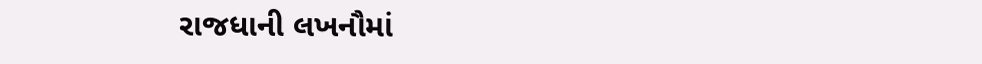રાજધાની લખનૌમાં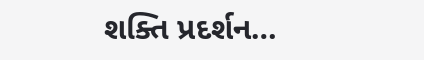શક્તિ પ્રદર્શન…